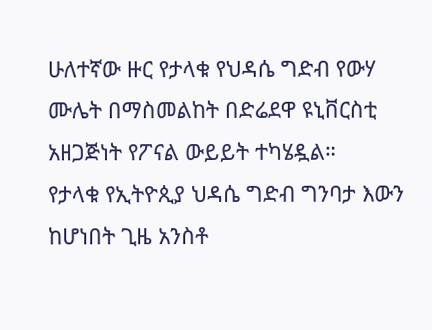ሁለተኛው ዙር የታላቁ የህዳሴ ግድብ የውሃ ሙሌት በማስመልከት በድሬደዋ ዩኒቨርስቲ አዘጋጅነት የፖናል ውይይት ተካሄዷል።
የታላቁ የኢትዮጲያ ህዳሴ ግድብ ግንባታ እውን ከሆነበት ጊዜ አንስቶ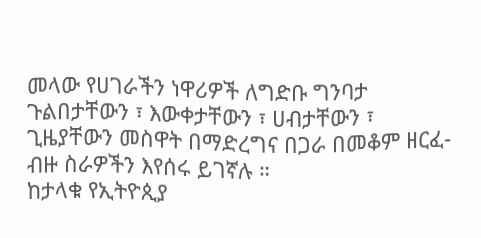መላው የሀገራችን ነዋሪዎች ለግድቡ ግንባታ ጉልበታቸውን ፣ እውቀታቸውን ፣ ሀብታቸውን ፣ ጊዜያቸውን መስዋት በማድረግና በጋራ በመቆም ዘርፈ-ብዙ ስራዎችን እየሰሩ ይገኛሉ ።
ከታላቁ የኢትዮጲያ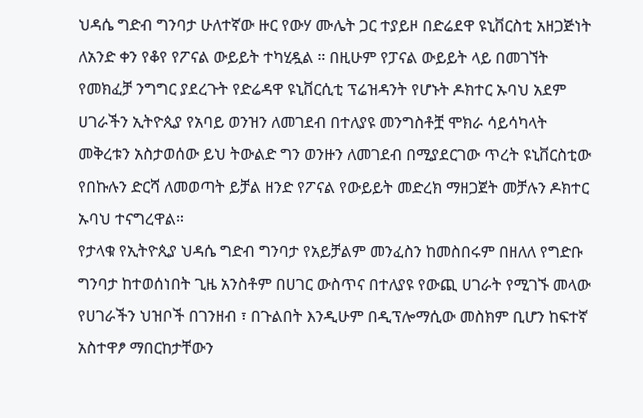ህዳሴ ግድብ ግንባታ ሁለተኛው ዙር የውሃ ሙሌት ጋር ተያይዞ በድሬደዋ ዩኒቨርስቲ አዘጋጅነት ለአንድ ቀን የቆየ የፖናል ውይይት ተካሂዷል ። በዚሁም የፓናል ውይይት ላይ በመገኘት የመክፈቻ ንግግር ያደረጉት የድሬዳዋ ዩኒቨርሲቲ ፕሬዝዳንት የሆኑት ዶክተር ኡባህ አደም ሀገራችን ኢትዮጲያ የአባይ ወንዝን ለመገደብ በተለያዩ መንግስቶቿ ሞክራ ሳይሳካላት መቅረቱን አስታወሰው ይህ ትውልድ ግን ወንዙን ለመገደብ በሚያደርገው ጥረት ዩኒቨርስቲው የበኩሉን ድርሻ ለመወጣት ይቻል ዘንድ የፖናል የውይይት መድረክ ማዘጋጀት መቻሉን ዶክተር ኡባህ ተናግረዋል።
የታላቁ የኢትዮጲያ ህዳሴ ግድብ ግንባታ የአይቻልም መንፈስን ከመስበሩም በዘለለ የግድቡ ግንባታ ከተወሰነበት ጊዜ አንስቶም በሀገር ውስጥና በተለያዩ የውጪ ሀገራት የሚገኙ መላው የሀገራችን ህዝቦች በገንዘብ ፣ በጉልበት እንዲሁም በዲፕሎማሲው መስክም ቢሆን ከፍተኛ አስተዋፆ ማበርከታቸውን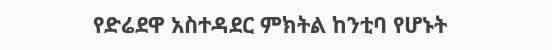የድሬደዋ አስተዳደር ምክትል ከንቲባ የሆኑት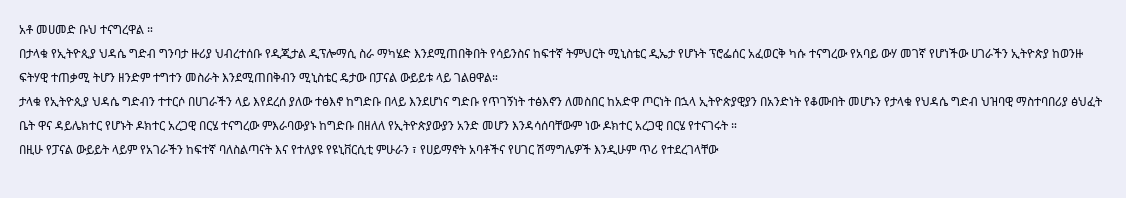አቶ መሀመድ ቡህ ተናግረዋል ።
በታላቁ የኢትዮጲያ ህዳሴ ግድብ ግንባታ ዙሪያ ህብረተሰቡ የዲጂታል ዲፕሎማሲ ስራ ማካሄድ እንደሚጠበቅበት የሳይንስና ከፍተኛ ትምህርት ሚኒስቴር ዲኤታ የሆኑት ፕሮፌሰር አፈወርቅ ካሱ ተናግረው የአባይ ውሃ መገኛ የሆነችው ሀገራችን ኢትዮጵያ ከወንዙ ፍትሃዊ ተጠቃሚ ትሆን ዘንድም ተግተን መስራት እንደሚጠበቅብን ሚኒስቴር ዴታው በፓናል ውይይቱ ላይ ገልፀዋል።
ታላቁ የኢትዮጲያ ህዳሴ ግድብን ተተርሶ በሀገራችን ላይ እየደረሰ ያለው ተፅእኖ ከግድቡ በላይ እንደሆነና ግድቡ የጥገኝነት ተፅእኖን ለመስበር ከአድዋ ጦርነት በኋላ ኢትዮጵያዊያን በአንድነት የቆሙበት መሆኑን የታላቁ የህዳሴ ግድብ ህዝባዊ ማስተባበሪያ ፅህፈት ቤት ዋና ዳይሌክተር የሆኑት ዶክተር አረጋዊ በርሄ ተናግረው ምእራባውያኑ ከግድቡ በዘለለ የኢትዮጵያውያን አንድ መሆን እንዳሳሰባቸውም ነው ዶክተር አረጋዊ በርሄ የተናገሩት ።
በዚሁ የፓናል ውይይት ላይም የአገራችን ከፍተኛ ባለስልጣናት እና የተለያዩ የዩኒቨርሲቲ ምሁራን ፣ የሀይማኖት አባቶችና የሀገር ሽማግሌዎች እንዲሁም ጥሪ የተደረገላቸው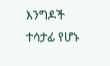እንግዶች ተሳታፊ የሆኑ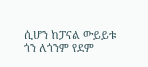ሲሆን ከፓናል ውይይቱ ጎን ለጎንም የደም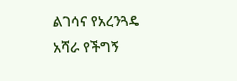ልገሳና የአረንጓዴ አሻራ የችግኝ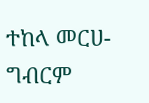ተከላ መርሀ-ግብርም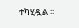ተካሂዷል ፡፡